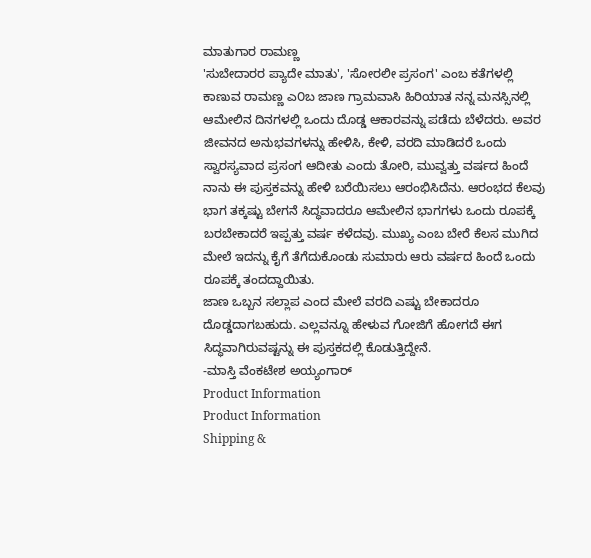ಮಾತುಗಾರ ರಾಮಣ್ಣ
'ಸುಬೇದಾರರ ಪ್ಯಾದೇ ಮಾತು', 'ಸೋರಲೀ ಪ್ರಸಂಗ' ಎಂಬ ಕತೆಗಳಲ್ಲಿ ಕಾಣುವ ರಾಮಣ್ಣ ಎ೦ಬ ಜಾಣ ಗ್ರಾಮವಾಸಿ ಹಿರಿಯಾತ ನನ್ನ ಮನಸ್ಸಿನಲ್ಲಿ ಆಮೇಲಿನ ದಿನಗಳಲ್ಲಿ ಒಂದು ದೊಡ್ಡ ಆಕಾರವನ್ನು ಪಡೆದು ಬೆಳೆದರು. ಅವರ ಜೀವನದ ಅನುಭವಗಳನ್ನು ಹೇಳಿಸಿ, ಕೇಳಿ, ವರದಿ ಮಾಡಿದರೆ ಒಂದು ಸ್ವಾರಸ್ಯವಾದ ಪ್ರಸಂಗ ಆದೀತು ಎಂದು ತೋರಿ, ಮುವ್ವತ್ತು ವರ್ಷದ ಹಿಂದೆ ನಾನು ಈ ಪುಸ್ತಕವನ್ನು ಹೇಳಿ ಬರೆಯಿಸಲು ಆರಂಭಿಸಿದೆನು. ಆರಂಭದ ಕೆಲವು ಭಾಗ ತಕ್ಕಷ್ಟು ಬೇಗನೆ ಸಿದ್ಧವಾದರೂ ಆಮೇಲಿನ ಭಾಗಗಳು ಒಂದು ರೂಪಕ್ಕೆ ಬರಬೇಕಾದರೆ ಇಪ್ಪತ್ತು ವರ್ಷ ಕಳೆದವು. ಮುಖ್ಯ ಎಂಬ ಬೇರೆ ಕೆಲಸ ಮುಗಿದ ಮೇಲೆ ಇದನ್ನು ಕೈಗೆ ತೆಗೆದುಕೊಂಡು ಸುಮಾರು ಆರು ವರ್ಷದ ಹಿಂದೆ ಒಂದು ರೂಪಕ್ಕೆ ತಂದದ್ದಾಯಿತು.
ಜಾಣ ಒಬ್ಬನ ಸಲ್ಲಾಪ ಎಂದ ಮೇಲೆ ವರದಿ ಎಷ್ಟು ಬೇಕಾದರೂ ದೊಡ್ಡದಾಗಬಹುದು. ಎಲ್ಲವನ್ನೂ ಹೇಳುವ ಗೋಜಿಗೆ ಹೋಗದೆ ಈಗ ಸಿದ್ಧವಾಗಿರುವಷ್ಟನ್ನು ಈ ಪುಸ್ತಕದಲ್ಲಿ ಕೊಡುತ್ತಿದ್ದೇನೆ.
-ಮಾಸ್ತಿ ವೆಂಕಟೇಶ ಅಯ್ಯಂಗಾರ್
Product Information
Product Information
Shipping &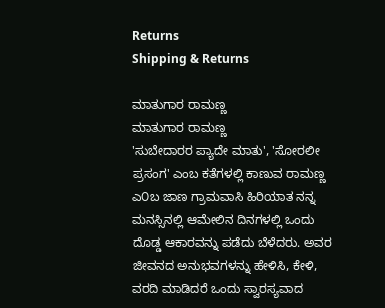Returns
Shipping & Returns

ಮಾತುಗಾರ ರಾಮಣ್ಣ
ಮಾತುಗಾರ ರಾಮಣ್ಣ
'ಸುಬೇದಾರರ ಪ್ಯಾದೇ ಮಾತು', 'ಸೋರಲೀ ಪ್ರಸಂಗ' ಎಂಬ ಕತೆಗಳಲ್ಲಿ ಕಾಣುವ ರಾಮಣ್ಣ ಎ೦ಬ ಜಾಣ ಗ್ರಾಮವಾಸಿ ಹಿರಿಯಾತ ನನ್ನ ಮನಸ್ಸಿನಲ್ಲಿ ಆಮೇಲಿನ ದಿನಗಳಲ್ಲಿ ಒಂದು ದೊಡ್ಡ ಆಕಾರವನ್ನು ಪಡೆದು ಬೆಳೆದರು. ಅವರ ಜೀವನದ ಅನುಭವಗಳನ್ನು ಹೇಳಿಸಿ, ಕೇಳಿ, ವರದಿ ಮಾಡಿದರೆ ಒಂದು ಸ್ವಾರಸ್ಯವಾದ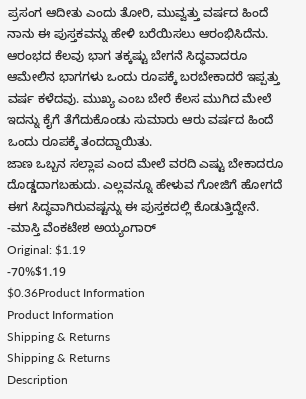ಪ್ರಸಂಗ ಆದೀತು ಎಂದು ತೋರಿ, ಮುವ್ವತ್ತು ವರ್ಷದ ಹಿಂದೆ ನಾನು ಈ ಪುಸ್ತಕವನ್ನು ಹೇಳಿ ಬರೆಯಿಸಲು ಆರಂಭಿಸಿದೆನು. ಆರಂಭದ ಕೆಲವು ಭಾಗ ತಕ್ಕಷ್ಟು ಬೇಗನೆ ಸಿದ್ಧವಾದರೂ ಆಮೇಲಿನ ಭಾಗಗಳು ಒಂದು ರೂಪಕ್ಕೆ ಬರಬೇಕಾದರೆ ಇಪ್ಪತ್ತು ವರ್ಷ ಕಳೆದವು. ಮುಖ್ಯ ಎಂಬ ಬೇರೆ ಕೆಲಸ ಮುಗಿದ ಮೇಲೆ ಇದನ್ನು ಕೈಗೆ ತೆಗೆದುಕೊಂಡು ಸುಮಾರು ಆರು ವರ್ಷದ ಹಿಂದೆ ಒಂದು ರೂಪಕ್ಕೆ ತಂದದ್ದಾಯಿತು.
ಜಾಣ ಒಬ್ಬನ ಸಲ್ಲಾಪ ಎಂದ ಮೇಲೆ ವರದಿ ಎಷ್ಟು ಬೇಕಾದರೂ ದೊಡ್ಡದಾಗಬಹುದು. ಎಲ್ಲವನ್ನೂ ಹೇಳುವ ಗೋಜಿಗೆ ಹೋಗದೆ ಈಗ ಸಿದ್ಧವಾಗಿರುವಷ್ಟನ್ನು ಈ ಪುಸ್ತಕದಲ್ಲಿ ಕೊಡುತ್ತಿದ್ದೇನೆ.
-ಮಾಸ್ತಿ ವೆಂಕಟೇಶ ಅಯ್ಯಂಗಾರ್
Original: $1.19
-70%$1.19
$0.36Product Information
Product Information
Shipping & Returns
Shipping & Returns
Description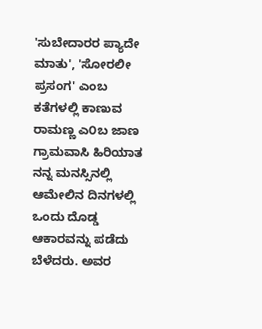'ಸುಬೇದಾರರ ಪ್ಯಾದೇ ಮಾತು', 'ಸೋರಲೀ ಪ್ರಸಂಗ' ಎಂಬ ಕತೆಗಳಲ್ಲಿ ಕಾಣುವ ರಾಮಣ್ಣ ಎ೦ಬ ಜಾಣ ಗ್ರಾಮವಾಸಿ ಹಿರಿಯಾತ ನನ್ನ ಮನಸ್ಸಿನಲ್ಲಿ ಆಮೇಲಿನ ದಿನಗಳಲ್ಲಿ ಒಂದು ದೊಡ್ಡ ಆಕಾರವನ್ನು ಪಡೆದು ಬೆಳೆದರು. ಅವರ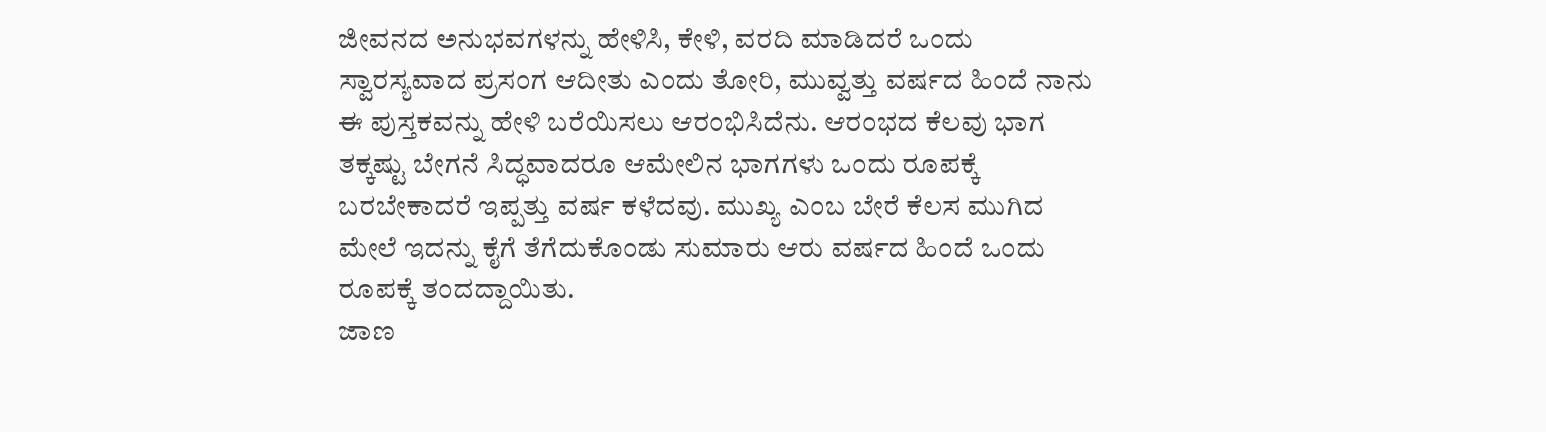ಜೀವನದ ಅನುಭವಗಳನ್ನು ಹೇಳಿಸಿ, ಕೇಳಿ, ವರದಿ ಮಾಡಿದರೆ ಒಂದು ಸ್ವಾರಸ್ಯವಾದ ಪ್ರಸಂಗ ಆದೀತು ಎಂದು ತೋರಿ, ಮುವ್ವತ್ತು ವರ್ಷದ ಹಿಂದೆ ನಾನು ಈ ಪುಸ್ತಕವನ್ನು ಹೇಳಿ ಬರೆಯಿಸಲು ಆರಂಭಿಸಿದೆನು. ಆರಂಭದ ಕೆಲವು ಭಾಗ ತಕ್ಕಷ್ಟು ಬೇಗನೆ ಸಿದ್ಧವಾದರೂ ಆಮೇಲಿನ ಭಾಗಗಳು ಒಂದು ರೂಪಕ್ಕೆ ಬರಬೇಕಾದರೆ ಇಪ್ಪತ್ತು ವರ್ಷ ಕಳೆದವು. ಮುಖ್ಯ ಎಂಬ ಬೇರೆ ಕೆಲಸ ಮುಗಿದ ಮೇಲೆ ಇದನ್ನು ಕೈಗೆ ತೆಗೆದುಕೊಂಡು ಸುಮಾರು ಆರು ವರ್ಷದ ಹಿಂದೆ ಒಂದು ರೂಪಕ್ಕೆ ತಂದದ್ದಾಯಿತು.
ಜಾಣ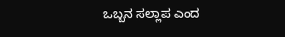ಒಬ್ಬನ ಸಲ್ಲಾಪ ಎಂದ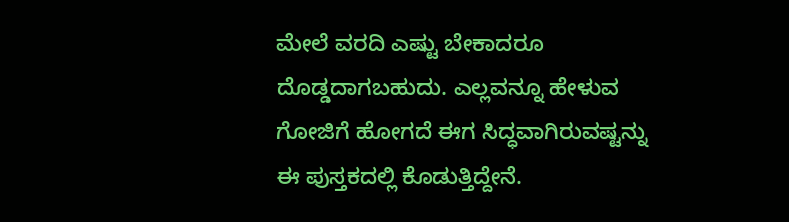ಮೇಲೆ ವರದಿ ಎಷ್ಟು ಬೇಕಾದರೂ ದೊಡ್ಡದಾಗಬಹುದು. ಎಲ್ಲವನ್ನೂ ಹೇಳುವ ಗೋಜಿಗೆ ಹೋಗದೆ ಈಗ ಸಿದ್ಧವಾಗಿರುವಷ್ಟನ್ನು ಈ ಪುಸ್ತಕದಲ್ಲಿ ಕೊಡುತ್ತಿದ್ದೇನೆ.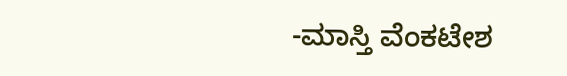-ಮಾಸ್ತಿ ವೆಂಕಟೇಶ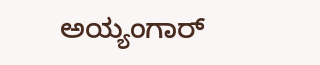ಅಯ್ಯಂಗಾರ್